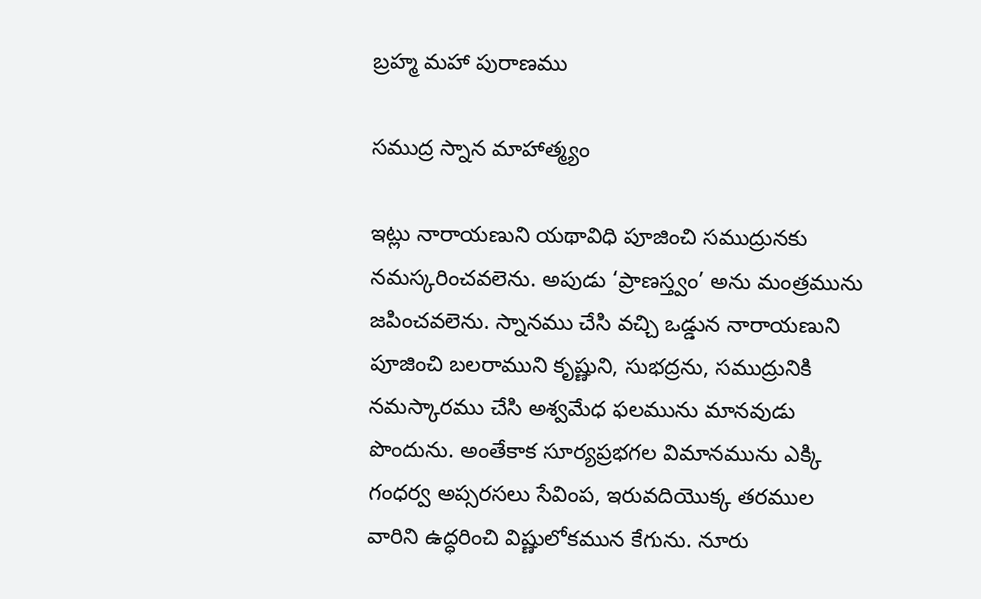బ్రహ్మ మహా పురాణము

సముద్ర స్నాన మాహాత్మ్యం

ఇట్లు నారాయణుని యథావిధి పూజించి సముద్రునకు నమస్కరించవలెను. అపుడు ‘ప్రాణస్త్వం’ అను మంత్రమును జపించవలెను. స్నానము చేసి వచ్చి ఒడ్డున నారాయణుని పూజించి బలరాముని కృష్ణుని, సుభద్రను, సముద్రునికి నమస్కారము చేసి అశ్వమేధ ఫలమును మానవుడు పొందును. అంతేకాక సూర్యప్రభగల విమానమును ఎక్కి గంధర్వ అప్సరసలు సేవింప, ఇరువదియొక్క తరముల వారిని ఉద్ధరించి విష్ణులోకమున కేగును. నూరు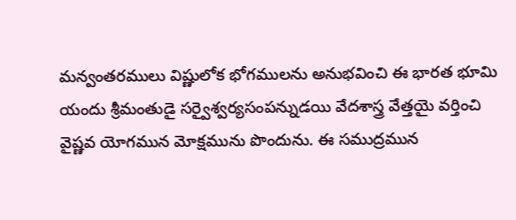మన్వంతరములు విష్ణులోక భోగములను అనుభవించి ఈ భారత భూమి యందు శ్రీమంతుడై సర్వైశ్వర్యసంపన్నుడయి వేదశాస్త్ర వేత్తయై వర్తించి వైష్ణవ యోగమున మోక్షమును పొందును. ఈ సముద్రమున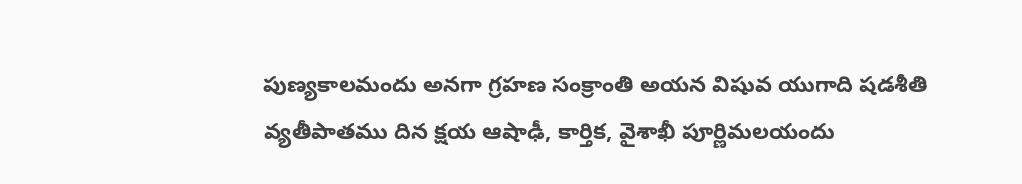పుణ్యకాలమందు అనగా గ్రహణ సంక్రాంతి అయన విషువ యుగాది షడశీతి వ్యతీపాతము దిన క్షయ ఆషాఢీ, కార్తిక, వైశాఖీ పూర్ణిమలయందు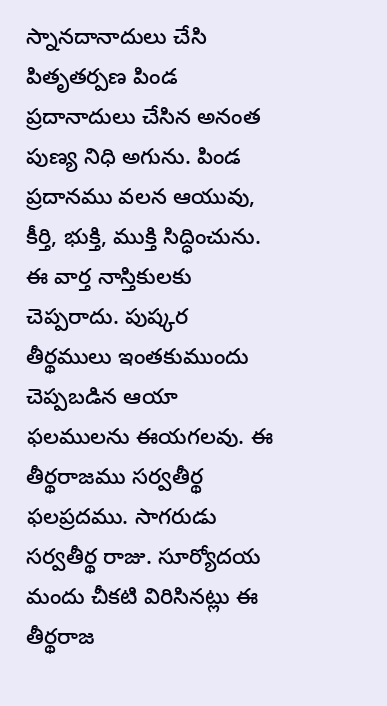స్నానదానాదులు చేసి పితృతర్పణ పిండ ప్రదానాదులు చేసిన అనంత పుణ్య నిధి అగును. పిండ ప్రదానము వలన ఆయువు, కీర్తి, భుక్తి, ముక్తి సిద్ధించును. ఈ వార్త నాస్తికులకు చెప్పరాదు. పుష్కర తీర్థములు ఇంతకుముందు చెప్పబడిన ఆయా ఫలములను ఈయగలవు. ఈ తీర్థరాజము సర్వతీర్థ ఫలప్రదము. సాగరుడు సర్వతీర్థ రాజు. సూర్యోదయ మందు చీకటి విరిసినట్లు ఈ తీర్థరాజ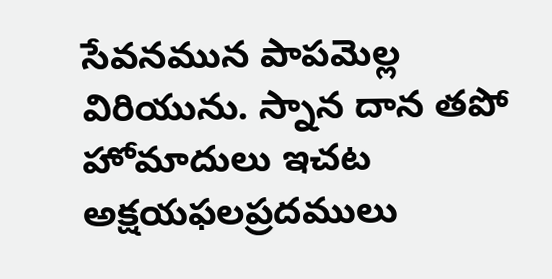సేవనమున పాపమెల్ల విరియును. స్నాన దాన తపో హోమాదులు ఇచట అక్షయఫలప్రదములు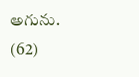అగును. (62)